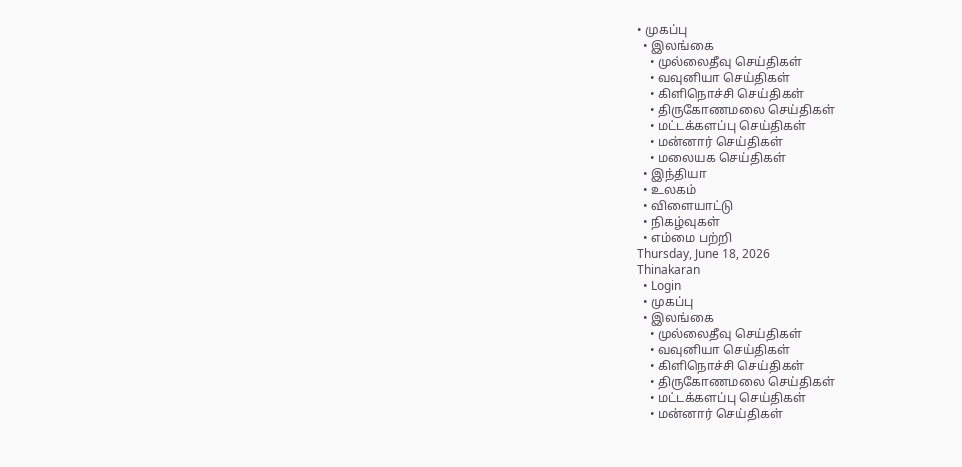• முகப்பு
  • இலங்கை
    • முல்லைதீவு செய்திகள்
    • வவுனியா செய்திகள்
    • கிளிநொச்சி செய்திகள்
    • திருகோணமலை செய்திகள்
    • மட்டக்களப்பு செய்திகள்
    • மன்னார் செய்திகள்
    • மலையக செய்திகள்
  • இந்தியா
  • உலகம்
  • விளையாட்டு
  • நிகழ்வுகள்
  • எம்மை பற்றி
Thursday, June 18, 2026
Thinakaran
  • Login
  • முகப்பு
  • இலங்கை
    • முல்லைதீவு செய்திகள்
    • வவுனியா செய்திகள்
    • கிளிநொச்சி செய்திகள்
    • திருகோணமலை செய்திகள்
    • மட்டக்களப்பு செய்திகள்
    • மன்னார் செய்திகள்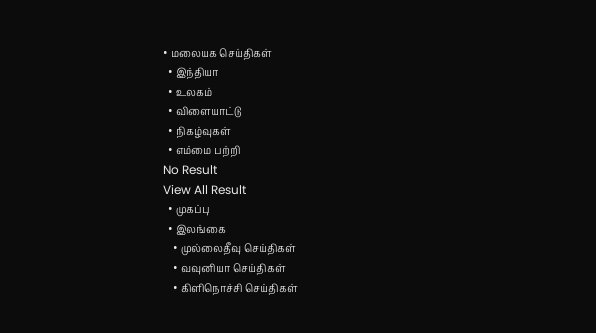• மலையக செய்திகள்
  • இந்தியா
  • உலகம்
  • விளையாட்டு
  • நிகழ்வுகள்
  • எம்மை பற்றி
No Result
View All Result
  • முகப்பு
  • இலங்கை
    • முல்லைதீவு செய்திகள்
    • வவுனியா செய்திகள்
    • கிளிநொச்சி செய்திகள்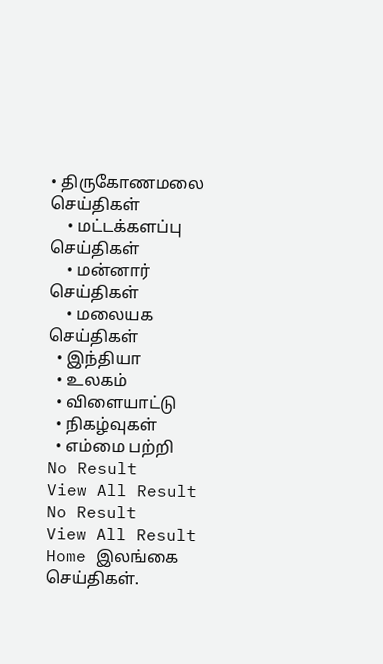• திருகோணமலை செய்திகள்
    • மட்டக்களப்பு செய்திகள்
    • மன்னார் செய்திகள்
    • மலையக செய்திகள்
  • இந்தியா
  • உலகம்
  • விளையாட்டு
  • நிகழ்வுகள்
  • எம்மை பற்றி
No Result
View All Result
No Result
View All Result
Home இலங்கை செய்திகள்.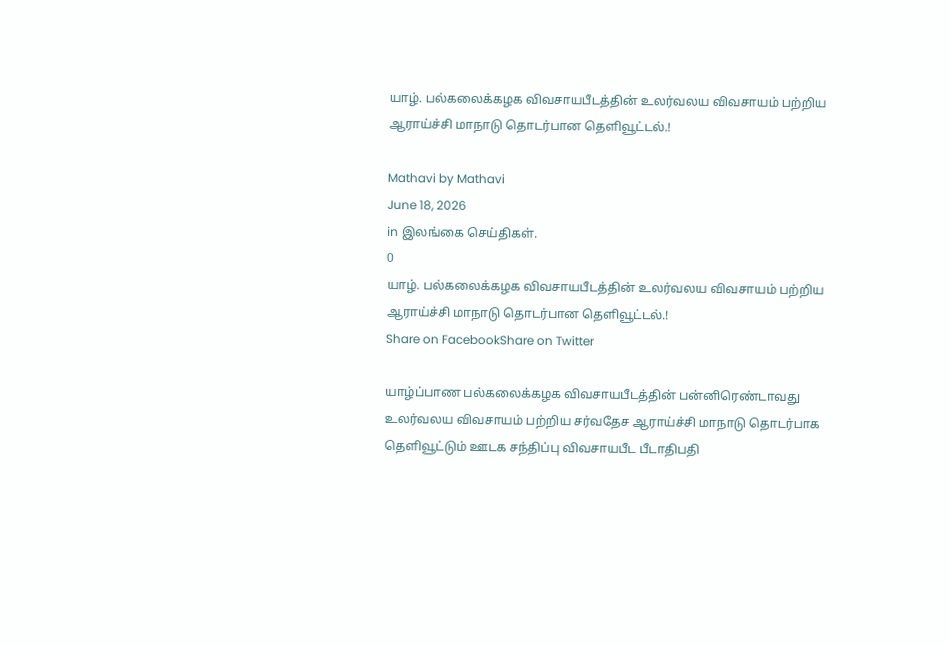யாழ். பல்கலைக்கழக விவசாயபீடத்தின் உலர்வலய விவசாயம் பற்றிய ஆராய்ச்சி மாநாடு தொடர்பான தெளிவூட்டல்.!

Mathavi by Mathavi
June 18, 2026
in இலங்கை செய்திகள்.
0
யாழ். பல்கலைக்கழக விவசாயபீடத்தின் உலர்வலய விவசாயம் பற்றிய ஆராய்ச்சி மாநாடு தொடர்பான தெளிவூட்டல்.!
Share on FacebookShare on Twitter

யாழ்ப்பாண பல்கலைக்கழக விவசாயபீடத்தின் பன்னிரெண்டாவது உலர்வலய விவசாயம் பற்றிய சர்வதேச ஆராய்ச்சி மாநாடு தொடர்பாக தெளிவூட்டும் ஊடக சந்திப்பு விவசாயபீட பீடாதிபதி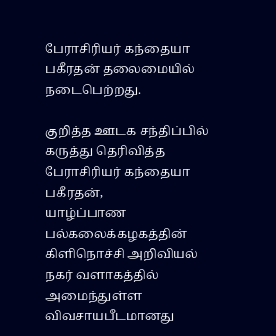பேராசிரியர் கந்தையா பகீரதன் தலைமையில் நடைபெற்றது.

குறித்த ஊடக சந்திப்பில் கருத்து தெரிவித்த பேராசிரியர் கந்தையா பகீரதன்,
யாழ்ப்பாண பல்கலைக்கழகத்தின் கிளிநொச்சி அறிவியல் நகர் வளாகத்தில் அமைந்துள்ள விவசாயபீடமானது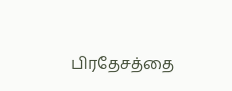பிரதேசத்தை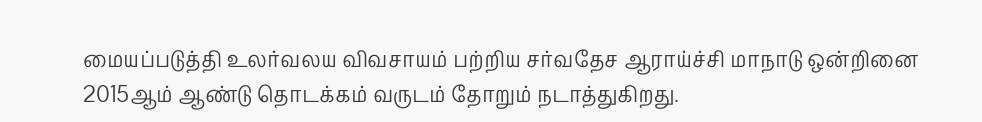மையப்படுத்தி உலர்வலய விவசாயம் பற்றிய சர்வதேச ஆராய்ச்சி மாநாடு ஒன்றினை 2015ஆம் ஆண்டு தொடக்கம் வருடம் தோறும் நடாத்துகிறது.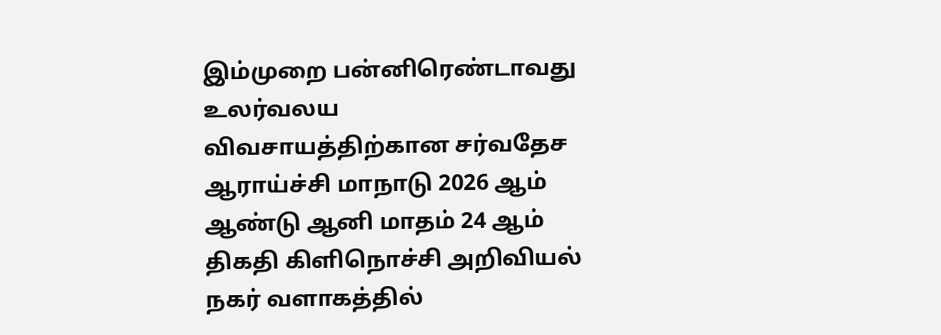இம்முறை பன்னிரெண்டாவது உலர்வலய விவசாயத்திற்கான சர்வதேச ஆராய்ச்சி மாநாடு 2026 ஆம் ஆண்டு ஆனி மாதம் 24 ஆம் திகதி கிளிநொச்சி அறிவியல் நகர் வளாகத்தில்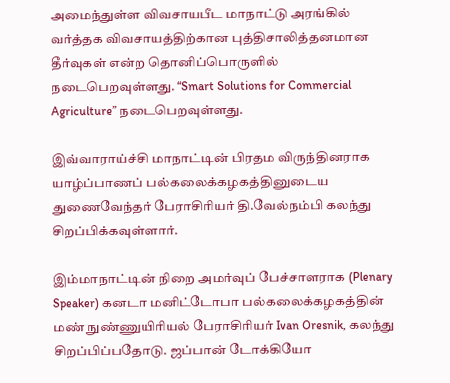அமைந்துள்ள விவசாயபீட மாநாட்டு அரங்கில் வர்த்தக விவசாயத்திற்கான புத்திசாலித்தனமான தீர்வுகள் என்ற தொனிப்பொருளில் நடைபெறவுள்ளது. “Smart Solutions for Commercial Agriculture” நடைபெறவுள்ளது.

இவ்வாராய்ச்சி மாநாட்டின் பிரதம விருந்தினராக யாழ்ப்பாணப் பல்கலைக்கழகத்தினுடைய துணைவேந்தர் பேராசிரியர் தி.வேல்நம்பி கலந்து சிறப்பிக்கவுள்ளார்.

இம்மாநாட்டின் நிறை அமர்வுப் பேச்சாளராக (Plenary Speaker) கனடா மனிட்டோபா பல்கலைக்கழகத்தின் மண் நுண்ணுயிரியல் பேராசிரியர் Ivan Oresnik, கலந்து சிறப்பிப்பதோடு. ஜப்பான் டோக்கியோ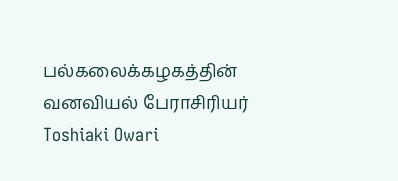பல்கலைக்கழகத்தின் வனவியல் பேராசிரியர் Toshiaki Owari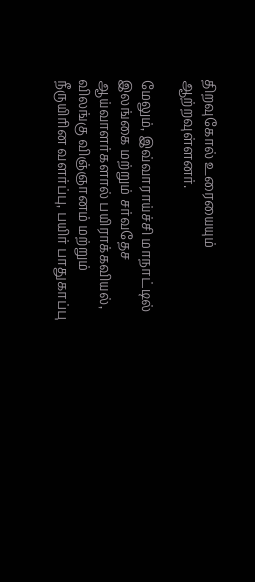திறவுகோல் உரையையும் ஆற்றவுள்ளனர்.

மேலும், இவ்வாராய்ச்சி மாநாட்டில் இலங்கை மற்றும் சர்வதேச ஆய்வாளர்களால் பயிராக்கவியல், விலங்கு விஞ்ஞானம் மற்றும் நீருயிரின வளர்ப்பு, பயிர் பாதுகாப்பு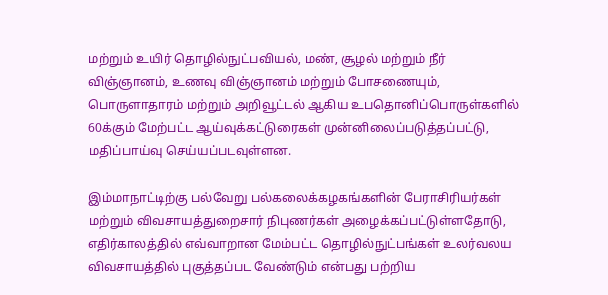மற்றும் உயிர் தொழில்நுட்பவியல், மண், சூழல் மற்றும் நீர் விஞ்ஞானம், உணவு விஞ்ஞானம் மற்றும் போசணையும், பொருளாதாரம் மற்றும் அறிவூட்டல் ஆகிய உபதொனிப்பொருள்களில் 60க்கும் மேற்பட்ட ஆய்வுக்கட்டுரைகள் முன்னிலைப்படுத்தப்பட்டு, மதிப்பாய்வு செய்யப்படவுள்ளன.

இம்மாநாட்டிற்கு பல்வேறு பல்கலைக்கழகங்களின் பேராசிரியர்கள் மற்றும் விவசாயத்துறைசார் நிபுணர்கள் அழைக்கப்பட்டுள்ளதோடு, எதிர்காலத்தில் எவ்வாறான மேம்பட்ட தொழில்நுட்பங்கள் உலர்வலய விவசாயத்தில் புகுத்தப்பட வேண்டும் என்பது பற்றிய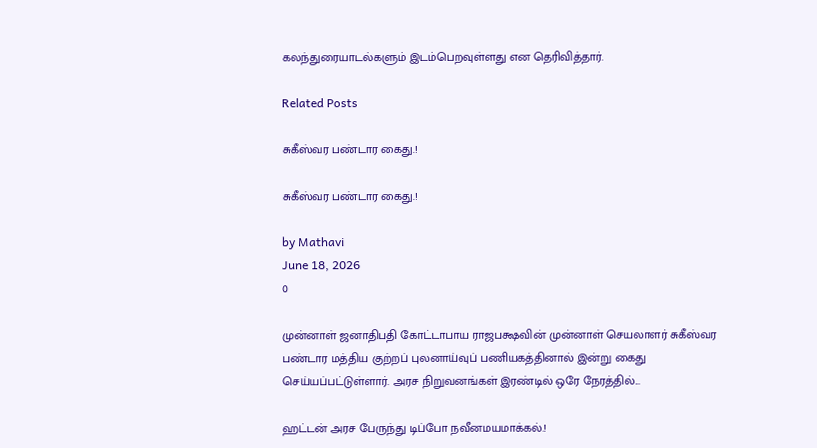கலந்துரையாடல்களும் இடம்பெறவுள்ளது என தெரிவித்தார்.

Related Posts

சுகீஸ்வர பண்டார கைது.!

சுகீஸ்வர பண்டார கைது.!

by Mathavi
June 18, 2026
0

முன்னாள் ஜனாதிபதி கோட்டாபாய ராஜபக்ஷவின் முன்னாள் செயலாளர் சுகீஸ்வர பண்டார மத்திய குற்றப் புலனாய்வுப் பணியகத்தினால் இன்று கைது செய்யப்பட்டுள்ளார். அரச நிறுவனங்கள் இரண்டில் ஒரே நேரத்தில்...

ஹட்டன் அரச பேருந்து டிப்போ நவீனமயமாக்கல்.!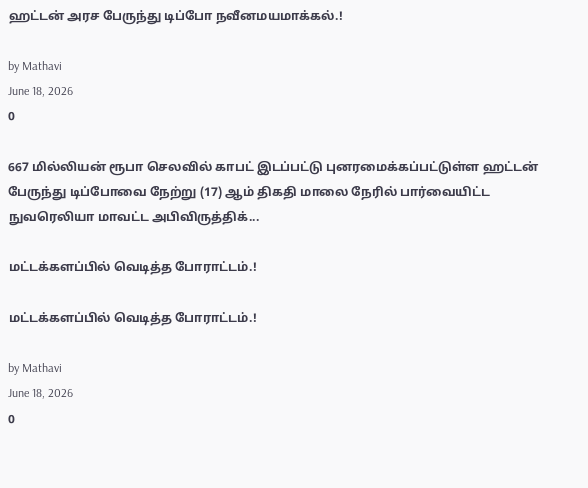ஹட்டன் அரச பேருந்து டிப்போ நவீனமயமாக்கல்.!

by Mathavi
June 18, 2026
0

667 மில்லியன் ரூபா செலவில் காபட் இடப்பட்டு புனரமைக்கப்பட்டுள்ள ஹட்டன் பேருந்து டிப்போவை நேற்று (17) ஆம் திகதி மாலை நேரில் பார்வையிட்ட நுவரெலியா மாவட்ட அபிவிருத்திக்...

மட்டக்களப்பில் வெடித்த போராட்டம்.!

மட்டக்களப்பில் வெடித்த போராட்டம்.!

by Mathavi
June 18, 2026
0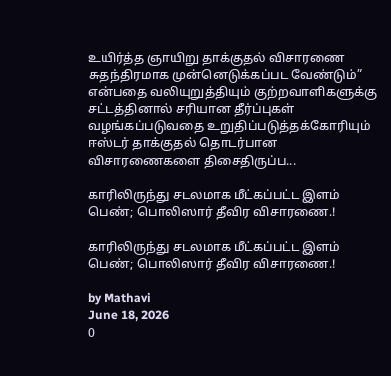உயிர்த்த ஞாயிறு தாக்குதல் விசாரணை சுதந்திரமாக முன்னெடுக்கப்பட வேண்டும்” என்பதை வலியுறுத்தியும் குற்றவாளிகளுக்கு சட்டத்தினால் சரியான தீர்ப்புகள் வழங்கப்படுவதை உறுதிப்படுத்தக்கோரியும் ஈஸ்டர் தாக்குதல் தொடர்பான விசாரணைகளை திசைதிருப்ப...

காரிலிருந்து சடலமாக மீட்கப்பட்ட இளம் பெண்; பொலிஸார் தீவிர விசாரணை.!

காரிலிருந்து சடலமாக மீட்கப்பட்ட இளம் பெண்; பொலிஸார் தீவிர விசாரணை.!

by Mathavi
June 18, 2026
0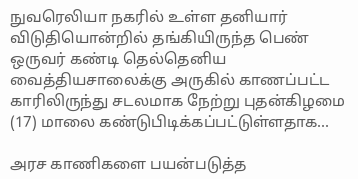நுவரெலியா நகரில் உள்ள தனியார் விடுதியொன்றில் தங்கியிருந்த பெண் ஒருவர் கண்டி தெல்தெனிய வைத்தியசாலைக்கு அருகில் காணப்பட்ட காரிலிருந்து சடலமாக நேற்று புதன்கிழமை (17) மாலை கண்டுபிடிக்கப்பட்டுள்ளதாக...

அரச காணிகளை பயன்படுத்த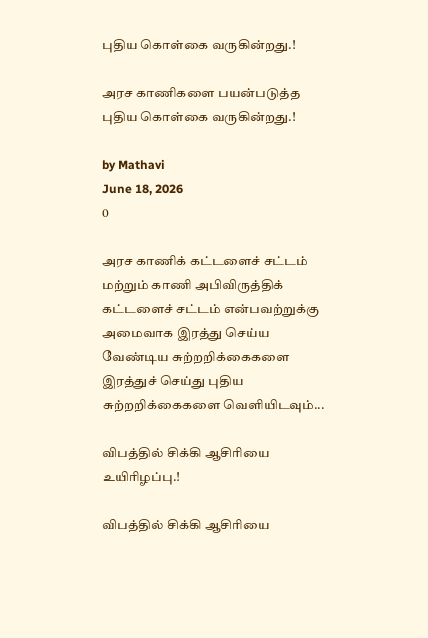புதிய கொள்கை வருகின்றது.!

அரச காணிகளை பயன்படுத்த புதிய கொள்கை வருகின்றது.!

by Mathavi
June 18, 2026
0

அரச காணிக் கட்டளைச் சட்டம் மற்றும் காணி அபிவிருத்திக் கட்டளைச் சட்டம் என்பவற்றுக்கு அமைவாக இரத்து செய்ய வேண்டிய சுற்றறிக்கைகளை இரத்துச் செய்து புதிய சுற்றறிக்கைகளை வெளியிடவும்...

விபத்தில் சிக்கி ஆசிரியை உயிரிழப்பு.!

விபத்தில் சிக்கி ஆசிரியை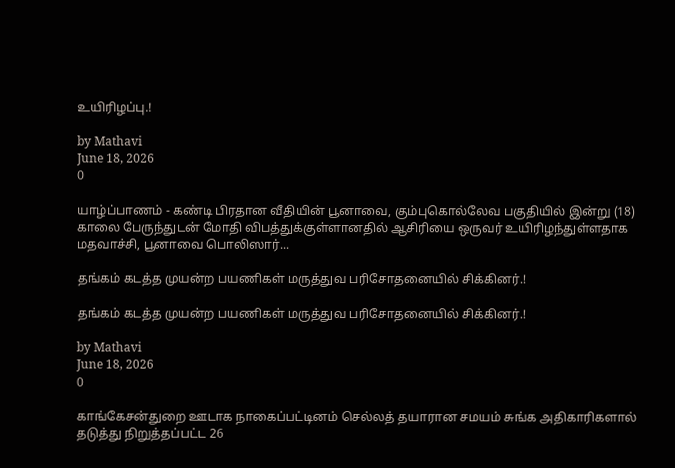உயிரிழப்பு.!

by Mathavi
June 18, 2026
0

யாழ்ப்பாணம் - கண்டி பிரதான வீதியின் பூனாவை, கும்புகொல்லேவ பகுதியில் இன்று (18) காலை பேருந்துடன் மோதி விபத்துக்குள்ளானதில் ஆசிரியை ஒருவர் உயிரிழந்துள்ளதாக மதவாச்சி, பூனாவை பொலிஸார்...

தங்கம் கடத்த முயன்ற பயணிகள் மருத்துவ பரிசோதனையில் சிக்கினர்.!

தங்கம் கடத்த முயன்ற பயணிகள் மருத்துவ பரிசோதனையில் சிக்கினர்.!

by Mathavi
June 18, 2026
0

காங்கேசன்துறை ஊடாக நாகைப்பட்டினம் செல்லத் தயாரான சமயம் சுங்க அதிகாரிகளால் தடுத்து நிறுத்தப்பட்ட 26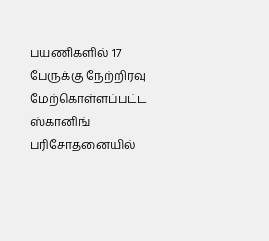பயணிகளில் 17 பேருக்கு நேற்றிரவு மேற்கொள்ளப்பட்ட ஸ்கானிங் பரிசோதனையில்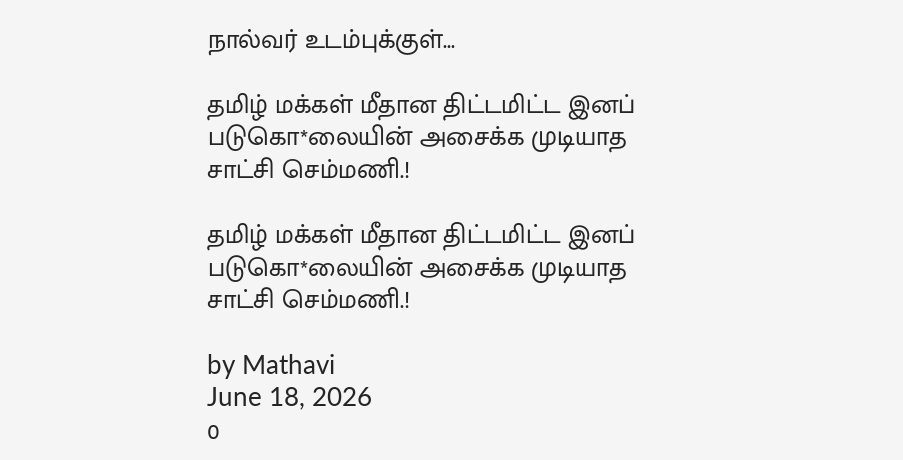நால்வர் உடம்புக்குள்...

தமிழ் மக்கள் மீதான திட்டமிட்ட இனப் படுகொ*லையின் அசைக்க முடியாத சாட்சி செம்மணி.!

தமிழ் மக்கள் மீதான திட்டமிட்ட இனப் படுகொ*லையின் அசைக்க முடியாத சாட்சி செம்மணி.!

by Mathavi
June 18, 2026
0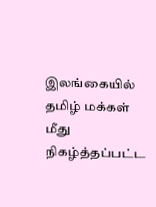இலங்கையில் தமிழ் மக்கள் மீது நிகழ்த்தப்பட்ட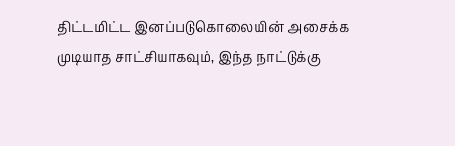திட்டமிட்ட இனப்படுகொலையின் அசைக்க முடியாத சாட்சியாகவும், இந்த நாட்டுக்கு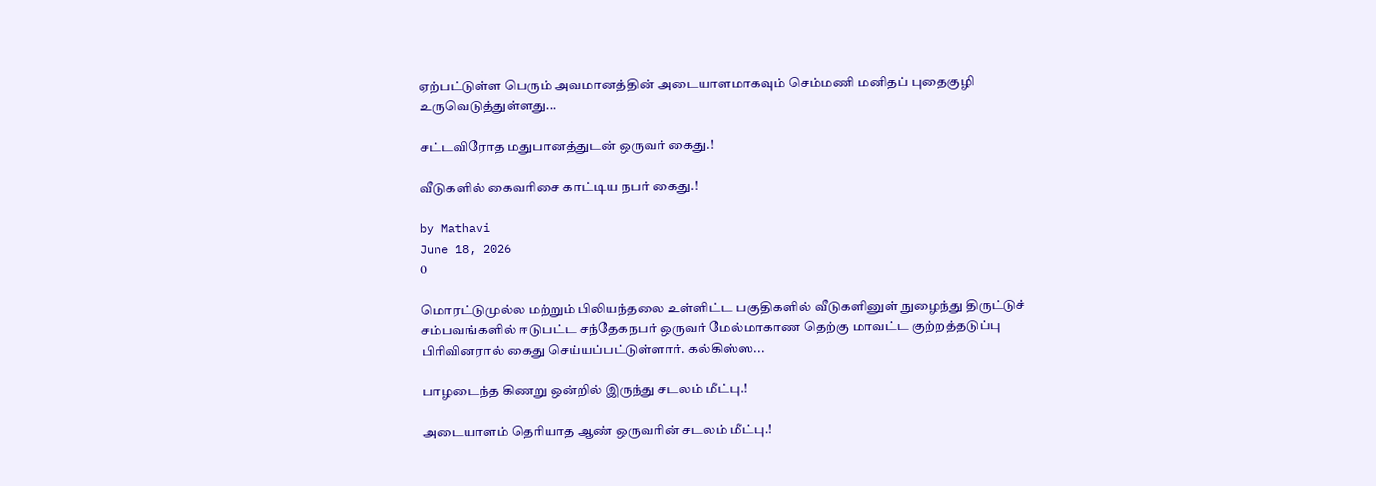ஏற்பட்டுள்ள பெரும் அவமானத்தின் அடையாளமாகவும் செம்மணி மனிதப் புதைகுழி உருவெடுத்துள்ளது...

சட்டவிரோத மதுபானத்துடன் ஒருவர் கைது.!

வீடுகளில் கைவரிசை காட்டிய நபர் கைது.!

by Mathavi
June 18, 2026
0

மொரட்டுமுல்ல மற்றும் பிலியந்தலை உள்ளிட்ட பகுதிகளில் வீடுகளினுள் நுழைந்து திருட்டுச் சம்பவங்களில் ஈடுபட்ட சந்தேகநபர் ஒருவர் மேல்மாகாண தெற்கு மாவட்ட குற்றத்தடுப்பு பிரிவினரால் கைது செய்யப்பட்டுள்ளார். கல்கிஸ்ஸ...

பாழடைந்த கிணறு ஒன்றில் இருந்து சடலம் மீட்பு.!

அடையாளம் தெரியாத ஆண் ஒருவரின் சடலம் மீட்பு.!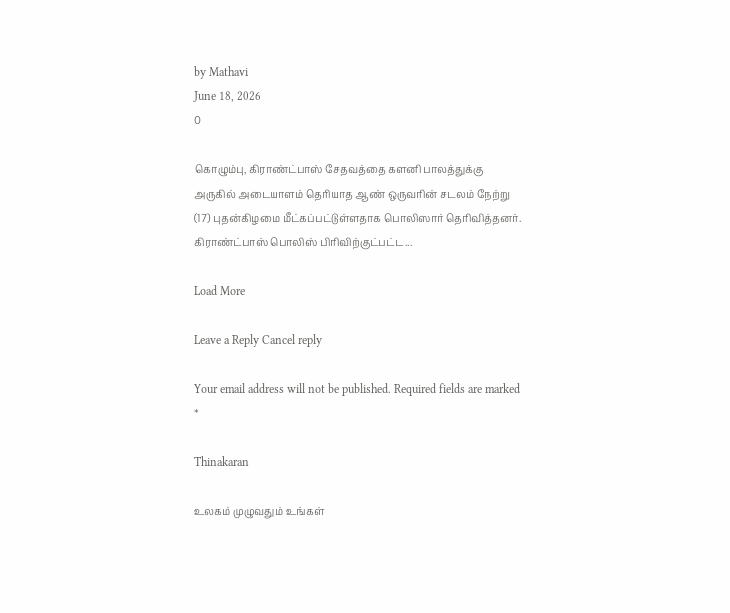by Mathavi
June 18, 2026
0

கொழும்பு, கிராண்ட்பாஸ் சேதவத்தை களனி பாலத்துக்கு அருகில் அடையாளம் தெரியாத ஆண் ஒருவரின் சடலம் நேற்று (17) புதன்கிழமை மீட்கப்பட்டுள்ளதாக பொலிஸார் தெரிவித்தனர். கிராண்ட்பாஸ் பொலிஸ் பிரிவிற்குட்பட்ட...

Load More

Leave a Reply Cancel reply

Your email address will not be published. Required fields are marked *

Thinakaran

உலகம் முழுவதும் உங்கள்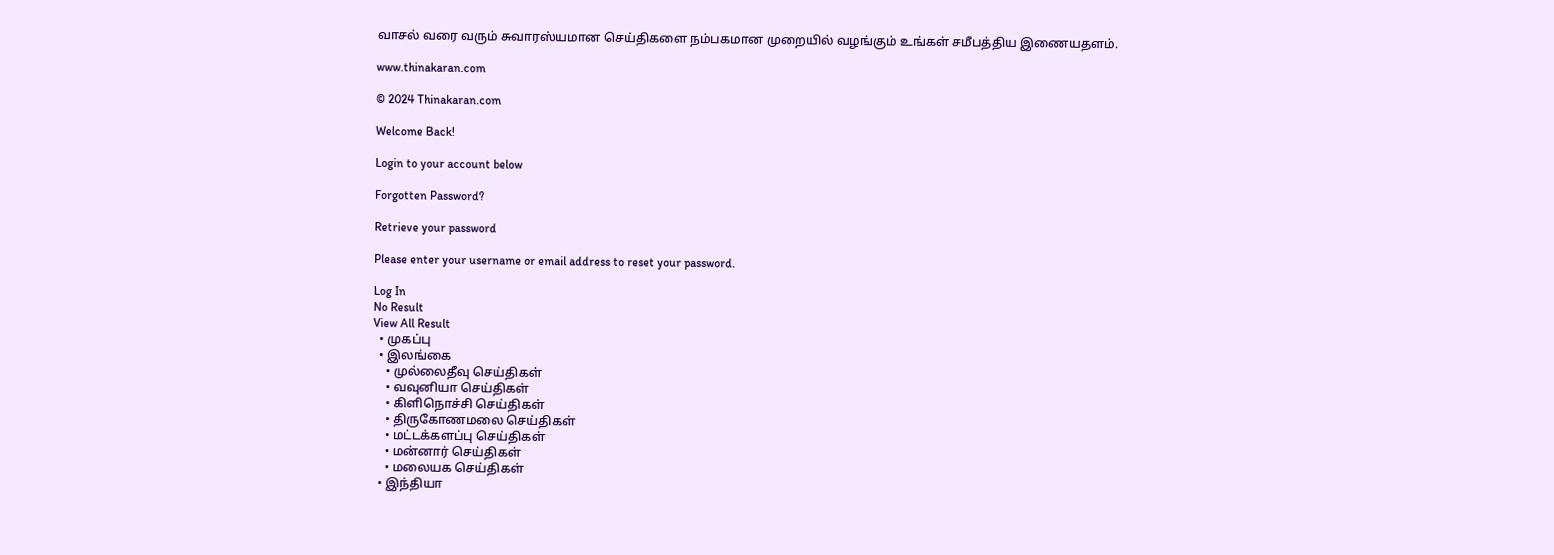வாசல் வரை வரும் சுவாரஸ்யமான செய்திகளை நம்பகமான முறையில் வழங்கும் உங்கள் சமீபத்திய இணையதளம்.

www.thinakaran.com

© 2024 Thinakaran.com

Welcome Back!

Login to your account below

Forgotten Password?

Retrieve your password

Please enter your username or email address to reset your password.

Log In
No Result
View All Result
  • முகப்பு
  • இலங்கை
    • முல்லைதீவு செய்திகள்
    • வவுனியா செய்திகள்
    • கிளிநொச்சி செய்திகள்
    • திருகோணமலை செய்திகள்
    • மட்டக்களப்பு செய்திகள்
    • மன்னார் செய்திகள்
    • மலையக செய்திகள்
  • இந்தியா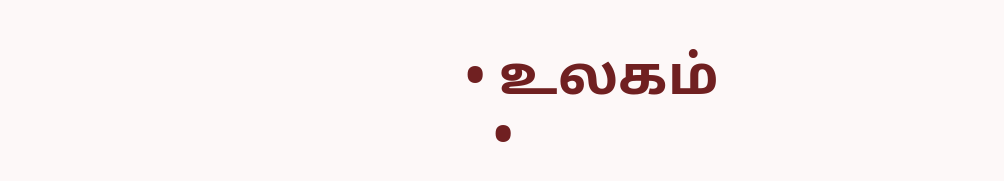• உலகம்
  •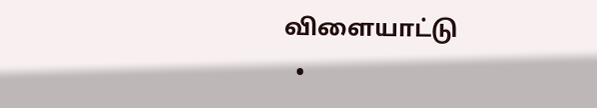விளையாட்டு
  •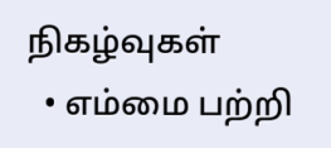நிகழ்வுகள்
  • எம்மை பற்றி